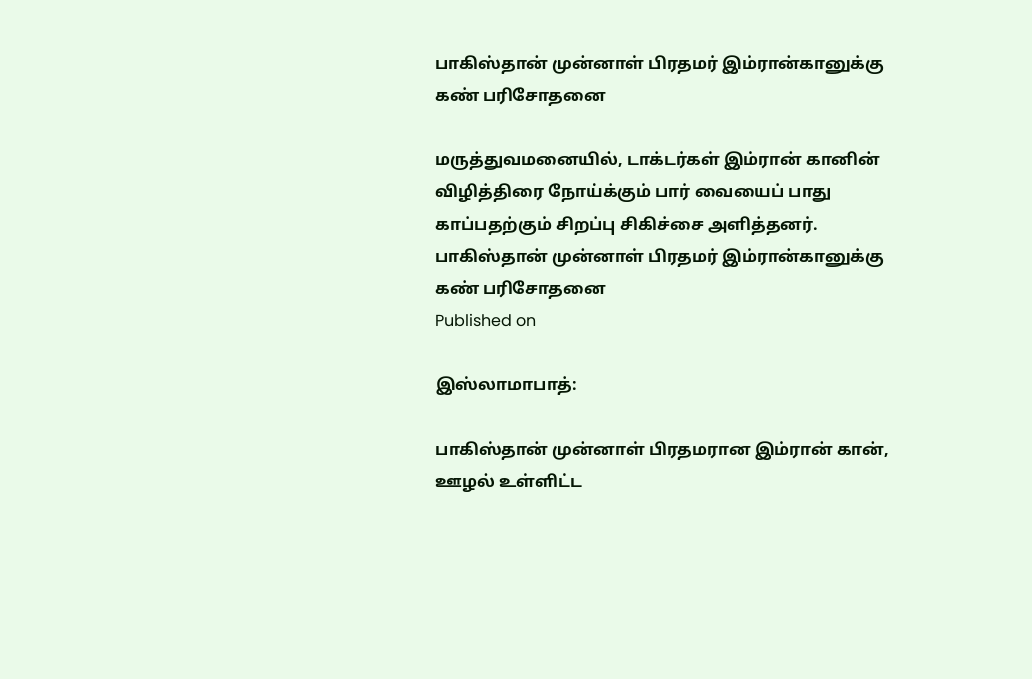பாகிஸ்தான் முன்னாள் பிரதமர் இம்ரான்கானுக்கு கண் பரிசோதனை

மருத்துவமனையில், டாக்டர்கள் இம்ரான் கானின் விழித்திரை நோய்க்கும் பார் வையைப் பாது காப்பதற்கும் சிறப்பு சிகிச்சை அளித்தனர்.
பாகிஸ்தான் முன்னாள் பிரதமர் இம்ரான்கானுக்கு கண் பரிசோதனை
Published on

இஸ்லாமாபாத்:

பாகிஸ்தான் முன்னாள் பிரதமரான இம்ரான் கான், ஊழல் உள்ளிட்ட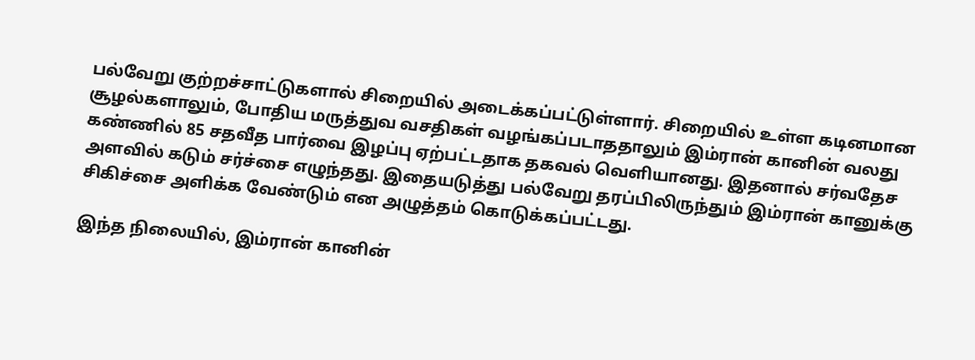பல்வேறு குற்றச்சாட்டுகளால் சிறையில் அடைக்கப்பட்டுள்ளார். சிறையில் உள்ள கடினமான சூழல்களாலும், போதிய மருத்துவ வசதிகள் வழங்கப்படாததாலும் இம்ரான் கானின் வலது கண்ணில் 85 சதவீத பார்வை இழப்பு ஏற்பட்டதாக தகவல் வெளியானது. இதனால் சர்வதேச அளவில் கடும் சர்ச்சை எழுந்தது. இதையடுத்து பல்வேறு தரப்பிலிருந்தும் இம்ரான் கானுக்கு சிகிச்சை அளிக்க வேண்டும் என அழுத்தம் கொடுக்கப்பட்டது.

இந்த நிலையில், இம்ரான் கானின்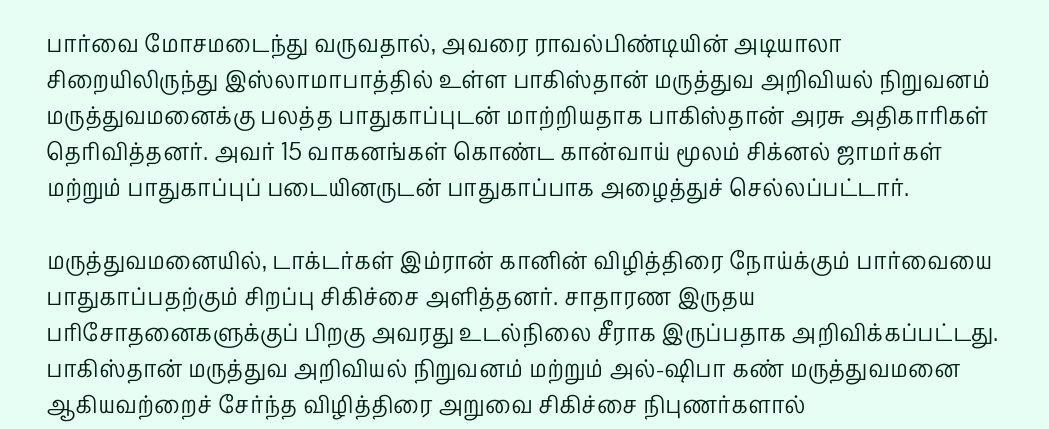பார்வை மோசமடைந்து வருவதால், அவரை ராவல்பிண்டியின் அடியாலா சிறையிலிருந்து இஸ்லாமாபாத்தில் உள்ள பாகிஸ்தான் மருத்துவ அறிவியல் நிறுவனம் மருத்துவமனைக்கு பலத்த பாதுகாப்புடன் மாற்றியதாக பாகிஸ்தான் அரசு அதிகாரிகள் தெரிவித்தனர். அவர் 15 வாகனங்கள் கொண்ட கான்வாய் மூலம் சிக்னல் ஜாமர்கள் மற்றும் பாதுகாப்புப் படையினருடன் பாதுகாப்பாக அழைத்துச் செல்லப்பட்டார்.

மருத்துவமனையில், டாக்டர்கள் இம்ரான் கானின் விழித்திரை நோய்க்கும் பார்வையை பாதுகாப்பதற்கும் சிறப்பு சிகிச்சை அளித்தனர். சாதாரண இருதய பரிசோதனைகளுக்குப் பிறகு அவரது உடல்நிலை சீராக இருப்பதாக அறிவிக்கப்பட்டது. பாகிஸ்தான் மருத்துவ அறிவியல் நிறுவனம் மற்றும் அல்-ஷிபா கண் மருத்துவமனை ஆகியவற்றைச் சேர்ந்த விழித்திரை அறுவை சிகிச்சை நிபுணர்களால்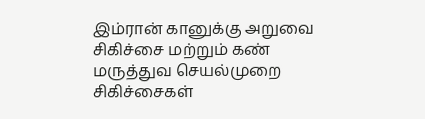இம்ரான் கானுக்கு அறுவை சிகிச்சை மற்றும் கண் மருத்துவ செயல்முறை சிகிச்சைகள்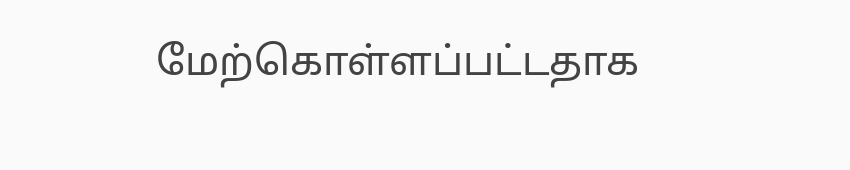மேற்கொள்ளப்பட்டதாக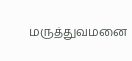மருத்துவமனை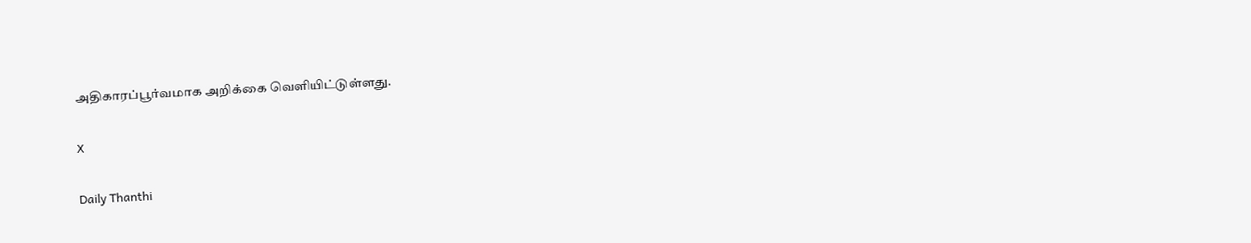அதிகாரப்பூர்வமாக அறிக்கை வெளியிட்டுள்ளது.

X

Daily Thanthi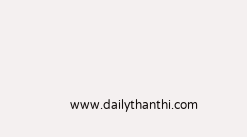www.dailythanthi.com